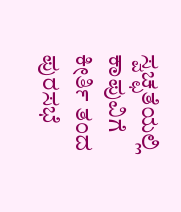ಸ್ವಚ್ಛತೆಯಲ್ಲಿ ಕಾಪುವಿಗೆ ಕೀರ್ತಿ ತಂದ ಪುರಸಭೆ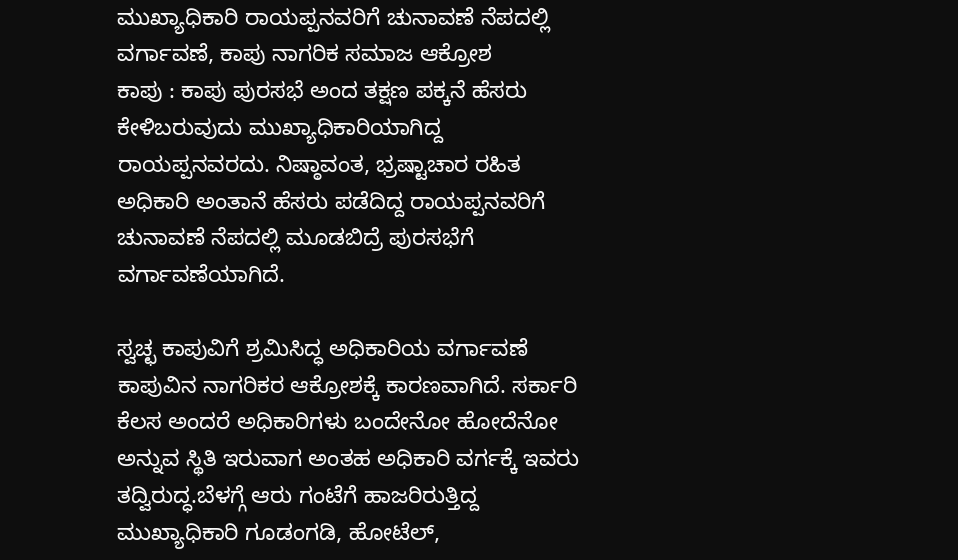ಮುಖ್ಯಾಧಿಕಾರಿ ರಾಯಪ್ಪನವರಿಗೆ ಚುನಾವಣೆ ನೆಪದಲ್ಲಿ ವರ್ಗಾವಣೆ, ಕಾಪು ನಾಗರಿಕ ಸಮಾಜ ಆಕ್ರೋಶ
ಕಾಪು : ಕಾಪು ಪುರಸಭೆ ಅಂದ ತಕ್ಷಣ ಪಕ್ಕನೆ ಹೆಸರು ಕೇಳಿಬರುವುದು ಮುಖ್ಯಾಧಿಕಾರಿಯಾಗಿದ್ದ ರಾಯಪ್ಪನವರದು. ನಿಷ್ಠಾವಂತ, ಭ್ರಷ್ಟಾಚಾರ ರಹಿತ ಅಧಿಕಾರಿ ಅಂತಾನೆ ಹೆಸರು ಪಡೆದಿದ್ದ ರಾಯಪ್ಪನವರಿಗೆ ಚುನಾವಣೆ ನೆಪದಲ್ಲಿ ಮೂಡಬಿದ್ರೆ ಪುರಸಭೆಗೆ ವರ್ಗಾವಣೆಯಾಗಿದೆ.

ಸ್ವಚ್ಛ ಕಾಪುವಿಗೆ ಶ್ರಮಿಸಿದ್ಧ ಅಧಿಕಾರಿಯ ವರ್ಗಾವಣೆ ಕಾಪುವಿನ ನಾಗರಿಕರ ಆಕ್ರೋಶಕ್ಕೆ ಕಾರಣವಾಗಿದೆ. ಸರ್ಕಾರಿ ಕೆಲಸ ಅಂದರೆ ಅಧಿಕಾರಿಗಳು ಬಂದೇನೋ ಹೋದೆನೋ ಅನ್ನುವ ಸ್ಥಿತಿ ಇರುವಾಗ ಅಂತಹ ಅಧಿಕಾರಿ ವರ್ಗಕ್ಕೆ ಇವರು ತದ್ವಿರುದ್ಧ.ಬೆಳಗ್ಗೆ ಆರು ಗಂಟೆಗೆ ಹಾಜರಿರುತ್ತಿದ್ದ ಮುಖ್ಯಾಧಿಕಾರಿ ಗೂಡಂಗಡಿ, ಹೋಟೆಲ್,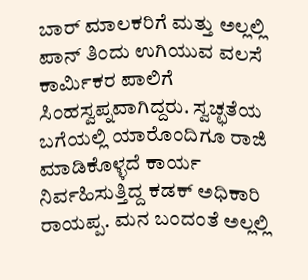ಬಾರ್ ಮಾಲಕರಿಗೆ ಮತ್ತು ಅಲ್ಲಲ್ಲಿ ಪಾನ್ ತಿಂದು ಉಗಿಯುವ ವಲಸೆ ಕಾರ್ಮಿಕರ ಪಾಲಿಗೆ ಸಿಂಹಸ್ವಪ್ನವಾಗಿದ್ದರು. ಸ್ವಚ್ಛತೆಯ ಬಗೆಯಲ್ಲಿ ಯಾರೊಂದಿಗೂ ರಾಜಿ ಮಾಡಿಕೊಳ್ಳದೆ ಕಾರ್ಯ ನಿರ್ವಹಿಸುತ್ತಿದ್ದ ಕಡಕ್ ಅಧಿಕಾರಿ ರಾಯಪ್ಪ. ಮನ ಬಂದಂತೆ ಅಲ್ಲಲ್ಲಿ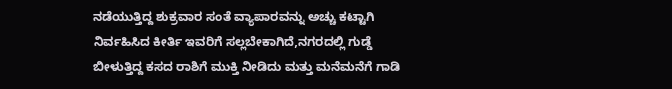ನಡೆಯುತ್ತಿದ್ದ ಶುಕ್ರವಾರ ಸಂತೆ ವ್ಯಾಪಾರವನ್ನು ಅಚ್ಚು ಕಟ್ಟಾಗಿ ನಿರ್ವಹಿಸಿದ ಕೀರ್ತಿ ಇವರಿಗೆ ಸಲ್ಲಬೇಕಾಗಿದೆ,ನಗರದಲ್ಲಿ ಗುಡ್ಡೆ ಬೀಳುತ್ತಿದ್ದ ಕಸದ ರಾಶಿಗೆ ಮುಕ್ತಿ ನೀಡಿದು ಮತ್ತು ಮನೆಮನೆಗೆ ಗಾಡಿ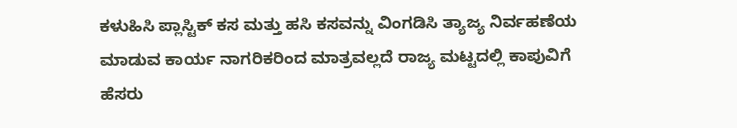ಕಳುಹಿಸಿ ಪ್ಲಾಸ್ಟಿಕ್ ಕಸ ಮತ್ತು ಹಸಿ ಕಸವನ್ನು ವಿಂಗಡಿಸಿ ತ್ಯಾಜ್ಯ ನಿರ್ವಹಣೆಯ ಮಾಡುವ ಕಾರ್ಯ ನಾಗರಿಕರಿಂದ ಮಾತ್ರವಲ್ಲದೆ ರಾಜ್ಯ ಮಟ್ಟದಲ್ಲಿ ಕಾಪುವಿಗೆ ಹೆಸರು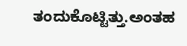ತಂದುಕೊಟ್ಟಿತ್ತು.ಅಂತಹ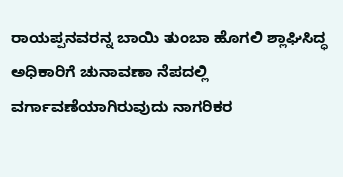ರಾಯಪ್ಪನವರನ್ನ ಬಾಯಿ ತುಂಬಾ ಹೊಗಲಿ ಶ್ಲಾಘಿಸಿದ್ಧ ಅಧಿಕಾರಿಗೆ ಚುನಾವಣಾ ನೆಪದಲ್ಲಿ ವರ್ಗಾವಣೆಯಾಗಿರುವುದು ನಾಗರಿಕರ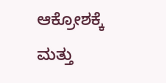ಆಕ್ರೋಶಕ್ಕೆ ಮತ್ತು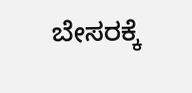ಬೇಸರಕ್ಕೆ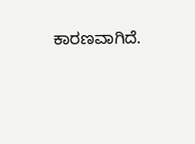ಕಾರಣವಾಗಿದೆ.